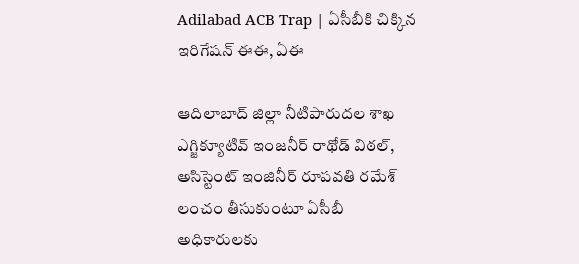Adilabad ACB Trap | ఏసీబీకి చిక్కిన ఇరిగేషన్ ఈఈ, ఏఈ

ఆదిలాబాద్ జిల్లా నీటిపారుదల శాఖ ఎగ్జిక్యూటివ్ ఇంజనీర్ రాథోడ్ విఠల్, అసిస్టెంట్ ఇంజినీర్ రూపవతి రమేశ్ లంచం తీసుకుంటూ ఏసీబీ అధికారులకు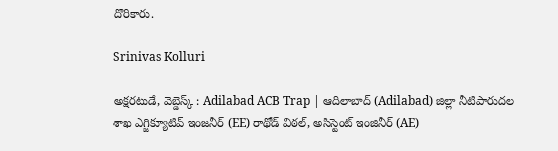దొరికారు.

Srinivas Kolluri

అక్షరటుడే, వెబ్డెస్క్ : Adilabad ACB Trap | ఆదిలాబాద్ (Adilabad) జిల్లా నీటిపారుదల శాఖ ఎగ్జిక్యూటివ్ ఇంజనీర్ (EE) రాథోడ్ విఠల్, అసిస్టెంట్ ఇంజినీర్ (AE)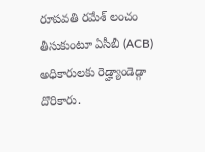రూపవతి రమేశ్ లంచం తీసుకుంటూ ఏసీబీ (ACB) అధికారులకు రెడ్హ్యాండెడ్గా దొరికారు.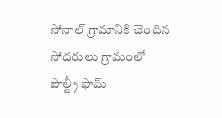సోనాల్ గ్రామానికి చెందిన సోదరులు గ్రామంలో పౌల్ట్రీ ఫామ్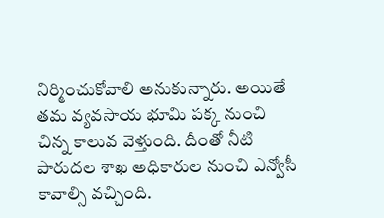నిర్మించుకోవాలి అనుకున్నారు. అయితే తమ వ్యవసాయ భూమి పక్క నుంచి చిన్న కాలువ వెళ్తుంది. దీంతో నీటి పారుదల శాఖ అధికారుల నుంచి ఎన్వోసీ కావాల్సి వచ్చింది.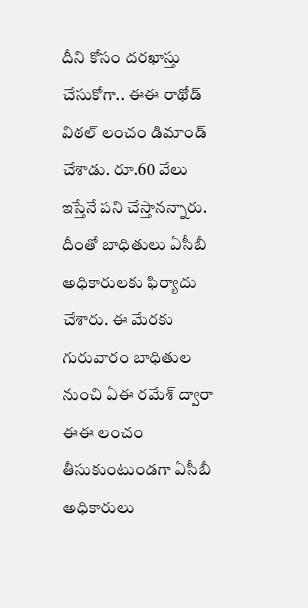దీని కోసం దరఖాస్తు చేసుకోగా.. ఈఈ రాథోడ్ విఠల్ లంచం డిమాండ్ చేశాడు. రూ.60 వేలు ఇస్తేనే పని చేస్తానన్నారు. దీంతో బాధితులు ఏసీబీ అధికారులకు ఫిర్యాదు చేశారు. ఈ మేరకు గురువారం బాధితుల నుంచి ఏఈ రమేశ్ ద్వారా ఈఈ లంచం తీసుకుంటుండగా ఏసీబీ అధికారులు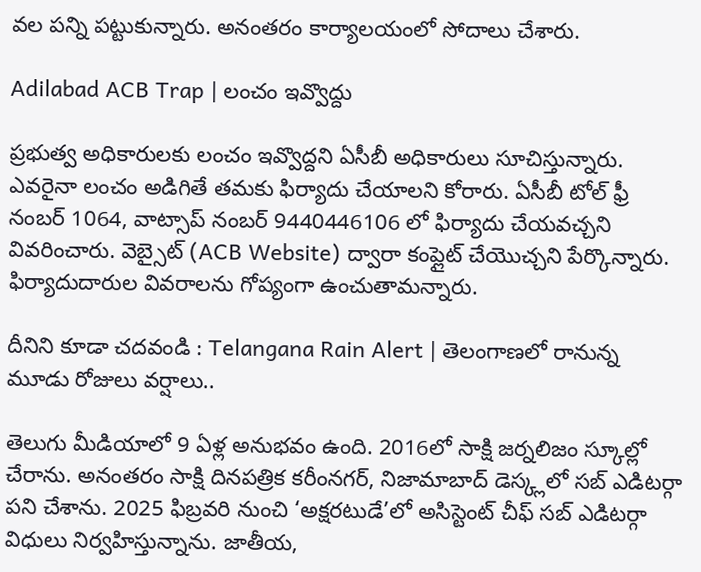వల పన్ని పట్టుకున్నారు. అనంతరం కార్యాలయంలో సోదాలు చేశారు.

Adilabad ACB Trap | లంచం ఇవ్వొద్దు

ప్రభుత్వ అధికారులకు లంచం ఇవ్వొద్దని ఏసీబీ అధికారులు సూచిస్తున్నారు. ఎవరైనా లంచం అడిగితే తమకు ఫిర్యాదు చేయాలని కోరారు. ఏసీబీ టోల్ ఫ్రీ నంబర్ 1064, వాట్సాప్ నంబర్ 9440446106 లో ఫిర్యాదు చేయవచ్చని వివరించారు. వెబ్సైట్ (ACB Website) ద్వారా కంప్లైట్ చేయొచ్చని పేర్కొన్నారు. ఫిర్యాదుదారుల వివరాలను గోప్యంగా ఉంచుతామన్నారు.

దీనిని కూడా చదవండి : Telangana Rain Alert | తెలంగాణలో రానున్న మూడు రోజులు వర్షాలు..

తెలుగు మీడియాలో 9 ఏళ్ల అనుభవం ఉంది. 2016లో సాక్షి జర్నలిజం స్కూల్లో చేరాను. అనంతరం సాక్షి దినపత్రిక కరీంనగర్, నిజామాబాద్ డెస్క్లలో సబ్ ఎడిటర్గా పని చేశాను. 2025 ఫిబ్రవరి నుంచి ‘అక్షరటుడే’లో అసిస్టెంట్ చీఫ్ సబ్ ఎడిటర్గా విధులు నిర్వహిస్తున్నాను. జాతీయ,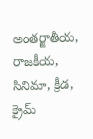అంతర్జాతీయ, రాజకీయ, సినిమా, క్రీడ, క్రైమ్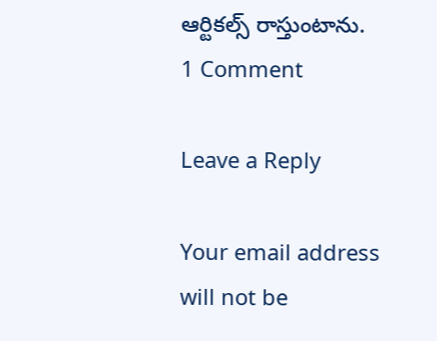ఆర్టికల్స్ రాస్తుంటాను.
1 Comment

Leave a Reply

Your email address will not be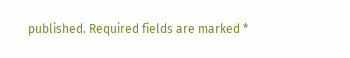published. Required fields are marked *